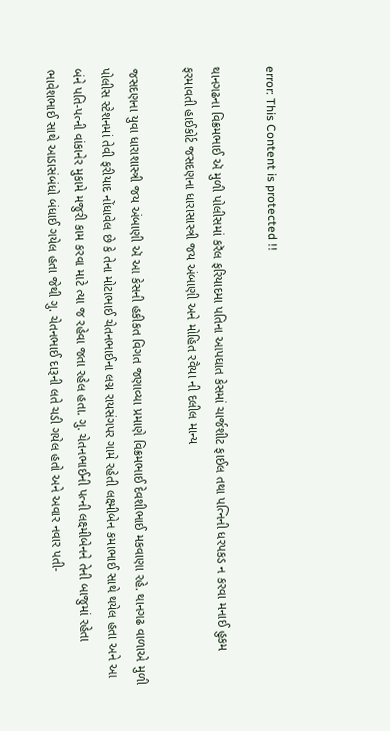error: This Content is protected !!

થાનગઢના વિક્રમભાઈ ઍ મુળી પોલીસમાં કરૅલ ફરિયાદમા પતિના આપઘાત કેસમાં ચાર્જશીટ ફાઈલ તથા પત્નિની ધરપકડ ન કરવા મનાઈ હુકમ ફરમાવતી હાઈકોર્ટ જસદણના ધારાસાસ્ત્રી જય અંબાણી અને મોહિત રવૈયા ની દલીલ માન્ય

જસદણના યુવા ધારાશાસ્ત્રી જય અંબાણી ઍ આ કેસની હકીકત વિગત જણાવ્યા પ્રમાણે વિક્રમભાઈ દેવશીભાઈ મકવાણા રહે. થાનગઢ વાળાએ મુળી પોલીસ સ્ટેશનમાં તેવી ફરીયાદ નોંધાવેલ છે કે તેના મોટાભાઈ ચેતનભાઈના લગ્ન રાયસંગપર ગામે રહેતી લક્ષ્મીબેન કમાભાઈ સાથે થયેલ હતા અને આ બંને પતિ-પત્ની વાંકાનેર મુકામે મજુરી કામ કરવા માટે ત્યા જ રહેવા જતા રહેલ હતા. ગુ. ચેતનભાઈની પત્ની લક્ષ્મીબેનને તેની બાજુમાં રહેતા ભાવેશભાઈ સાથે આડાસંબંધો બંધાઈ ગયેલ હતા જેથી ગુ. ચેતનભાઈ દારૂની લતે ચડી ગયેલ હતો અને અવાર નવાર પતી-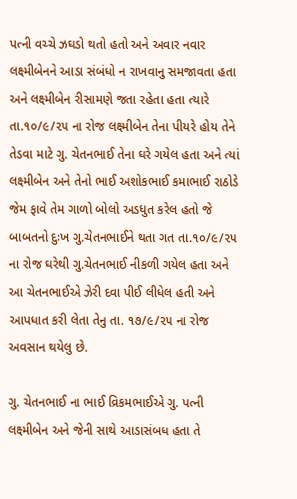પત્ની વચ્ચે ઝઘડો થતો હતો અને અવાર નવાર લક્ષ્મીબેનને આડા સંબંધો ન રાખવાનુ સમજાવતા હતા અને લક્ષ્મીબેન રીસામણે જતા રહેતા હતા ત્યારે તા.૧૦/૯/૨૫ ના રોજ લક્ષ્મીબેન તેના પીયરે હોય તેને તેડવા માટે ગુ. ચેતનભાઈ તેના ઘરે ગયેલ હતા અને ત્યાં લક્ષ્મીબેન અને તેનો ભાઈ અશોકભાઈ કમાભાઈ રાઠોડે જેમ ફાવે તેમ ગાળો બોલો અડધુત કરેલ હતો જે બાબતનો દુઃખ ગુ.ચેતનભાઈને થતા ગત તા.૧૦/૯/૨૫ ના રોજ ઘરેથી ગુ.ચેતનભાઈ નીકળી ગયેલ હતા અને આ ચેતનભાઈએ ઝેરી દવા પીઈ લીધેલ હતી અને આપધાત કરી લેતા તેનુ તા. ૧૭/૯/૨૫ ના રોજ અવસાન થયેલુ છે.

ગુ. ચેતનભાઈ ના ભાઈ વ્રિકમભાઈએ ગુ. પત્ની લક્ષ્મીબેન અને જેની સાથે આડાસંબધ હતા તે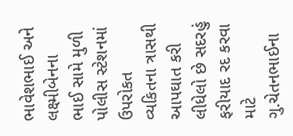ભાવેશભાઈ અને લક્ષ્મીબેનના ભાઈ સામે મુળી પોલીસ સ્ટેશનમાં ઉપરોકત વ્યકિતના ત્રાસથી આપઘાત કરી લીધેલો છે સદરહું ફરીયાદ રદ કરવા માટે ગુ.ચેતનભાઈના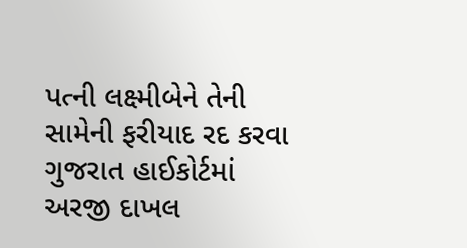પત્ની લક્ષ્મીબેને તેની સામેની ફરીયાદ રદ કરવા ગુજરાત હાઈકોર્ટમાં અરજી દાખલ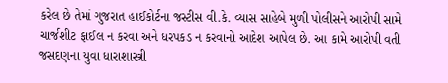કરેલ છે તેમાં ગુજરાત હાઈકોર્ટના જસ્ટીસ વી.કે. વ્યાસ સાહેબે મુળી પોલીસને આરોપી સામે ચાર્જશીટ ફાઈલ ન કરવા અને ધરપકડ ન કરવાનો આદેશ આપેલ છે. આ કામે આરોપી વતી જસદણના યુવા ધારાશાસ્ત્રી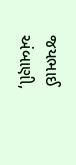જયભાઈ અંબાણી,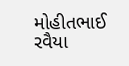મોહીતભાઈ રવૈયા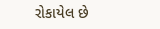રોકાયેલ છે